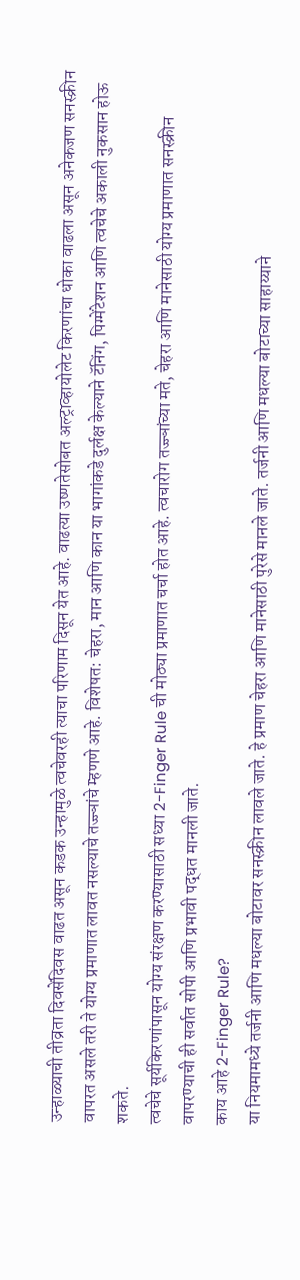उन्हाळ्याची तीव्रता दिवसेंदिवस वाढत असून कडक उन्हामुळे त्वचेवरही त्याचा परिणाम दिसून येत आहे. वाढत्या उष्णतेसोबत अल्ट्राव्हायोलेट किरणांचा धोका वाढला असून अनेकजण सनस्क्रीन वापरत असले तरी ते योग्य प्रमाणात लावत नसल्याचे तज्ज्ञांचे म्हणणे आहे. विशेषत: चेहरा, मान आणि कान या भागांकडे दुर्लक्ष केल्याने टॅनिंग, पिग्मेंटेशन आणि त्वचेचे अकाली नुकसान होऊ शकते.
त्वचेचे सूर्यकिरणांपासून योग्य संरक्षण करण्यासाठी सध्या 2-Finger Rule ची मोठ्या प्रमाणात चर्चा होत आहे. त्वचारोग तज्ज्ञांच्या मते, चेहरा आणि मानेसाठी योग्य प्रमाणात सनस्क्रीन वापरण्याची ही सर्वात सोपी आणि प्रभावी पद्धत मानली जाते.
काय आहे 2-Finger Rule?
या नियमामध्ये तर्जनी आणि मधल्या बोटावर सनस्क्रीन लावले जाते. हे प्रमाण चेहरा आणि मानेसाठी पुरेसे मानले जाते. तर्जनी आणि मधल्या बोटाच्या साहाय्याने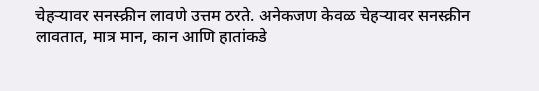चेहऱ्यावर सनस्क्रीन लावणे उत्तम ठरते. अनेकजण केवळ चेहऱ्यावर सनस्क्रीन लावतात, मात्र मान, कान आणि हातांकडे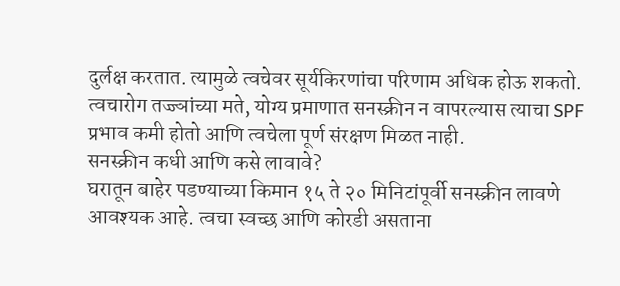दुर्लक्ष करतात. त्यामुळे त्वचेवर सूर्यकिरणांचा परिणाम अधिक होऊ शकतो.
त्वचारोग तज्ज्ञांच्या मते, योग्य प्रमाणात सनस्क्रीन न वापरल्यास त्याचा SPF प्रभाव कमी होतो आणि त्वचेला पूर्ण संरक्षण मिळत नाही.
सनस्क्रीन कधी आणि कसे लावावे?
घरातून बाहेर पडण्याच्या किमान १५ ते २० मिनिटांपूर्वी सनस्क्रीन लावणे आवश्यक आहे. त्वचा स्वच्छ आणि कोरडी असताना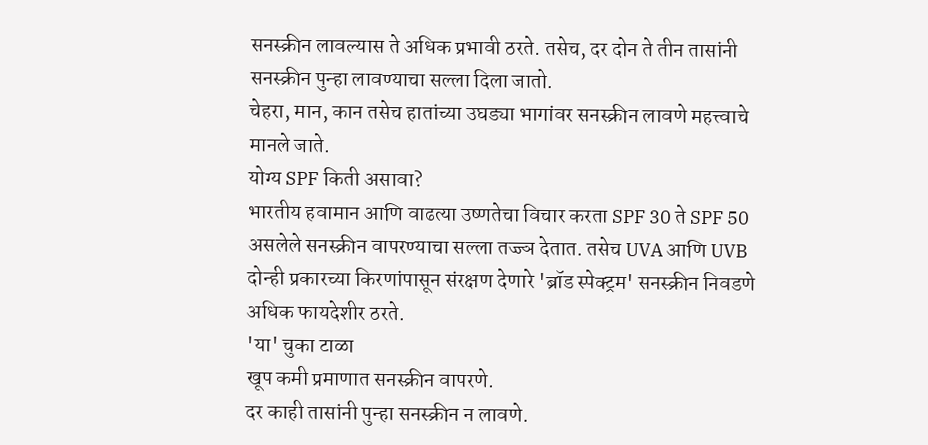सनस्क्रीन लावल्यास ते अधिक प्रभावी ठरते. तसेच, दर दोन ते तीन तासांनी सनस्क्रीन पुन्हा लावण्याचा सल्ला दिला जातो.
चेहरा, मान, कान तसेच हातांच्या उघड्या भागांवर सनस्क्रीन लावणे महत्त्वाचे मानले जाते.
योग्य SPF किती असावा?
भारतीय हवामान आणि वाढत्या उष्णतेचा विचार करता SPF 30 ते SPF 50 असलेले सनस्क्रीन वापरण्याचा सल्ला तज्ज्ञ देतात. तसेच UVA आणि UVB दोन्ही प्रकारच्या किरणांपासून संरक्षण देणारे 'ब्रॉड स्पेक्ट्रम' सनस्क्रीन निवडणे अधिक फायदेशीर ठरते.
'या' चुका टाळा
खूप कमी प्रमाणात सनस्क्रीन वापरणे.
दर काही तासांनी पुन्हा सनस्क्रीन न लावणे.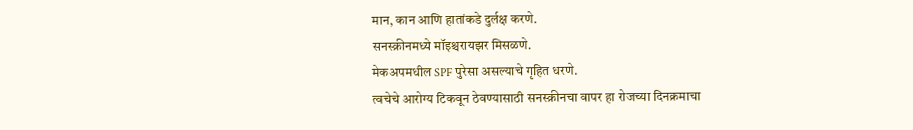मान, कान आणि हातांकडे दुर्लक्ष करणे.
सनस्क्रीनमध्ये मॉइश्चरायझर मिसळणे.
मेकअपमधील SPF पुरेसा असल्याचे गृहित धरणे.
त्वचेचे आरोग्य टिकवून ठेवण्यासाठी सनस्क्रीनचा वापर हा रोजच्या दिनक्रमाचा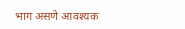भाग असणे आवश्यक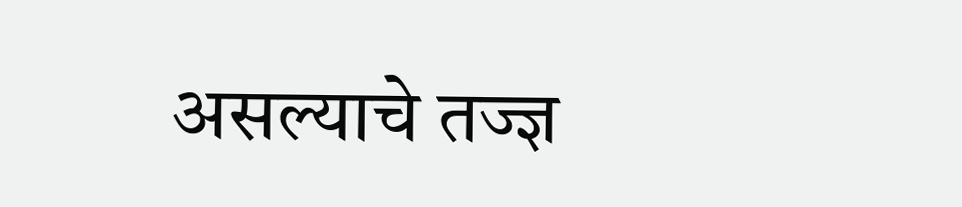असल्याचे तज्ज्ञ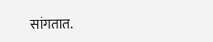सांगतात.